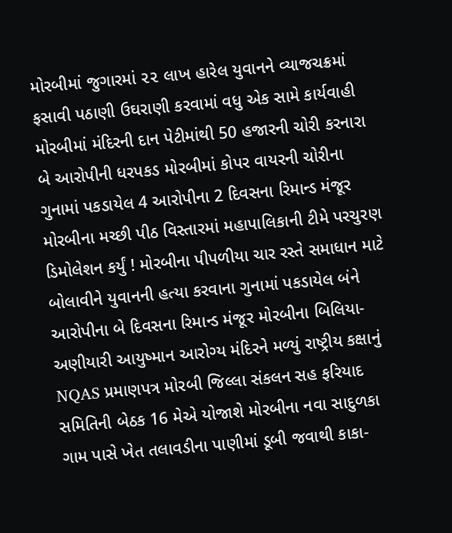મોરબીમાં જુગારમાં ૨૨ લાખ હારેલ યુવાનને વ્યાજચક્રમાં ફસાવી પઠાણી ઉઘરાણી કરવામાં વધુ એક સામે કાર્યવાહી મોરબીમાં મંદિરની દાન પેટીમાંથી 50 હજારની ચોરી કરનારા બે આરોપીની ધરપકડ મોરબીમાં કોપર વાયરની ચોરીના ગુનામાં પકડાયેલ 4 આરોપીના 2 દિવસના રિમાન્ડ મંજૂર મોરબીના મચ્છી પીઠ વિસ્તારમાં મહાપાલિકાની ટીમે પરચુરણ ડિમોલેશન કર્યું ! મોરબીના પીપળીયા ચાર રસ્તે સમાધાન માટે બોલાવીને યુવાનની હત્યા કરવાના ગુનામાં પકડાયેલ બંને આરોપીના બે દિવસના રિમાન્ડ મંજૂર મોરબીના બિલિયા-અણીયારી આયુષ્માન આરોગ્ય મંદિરને મળ્યું રાષ્ટ્રીય કક્ષાનું NQAS પ્રમાણપત્ર મોરબી જિલ્લા સંકલન સહ ફરિયાદ સમિતિની બેઠક 16 મેએ યોજાશે મોરબીના નવા સાદુળકા ગામ પાસે ખેત તલાવડીના પાણીમાં ડૂબી જવાથી કાકા-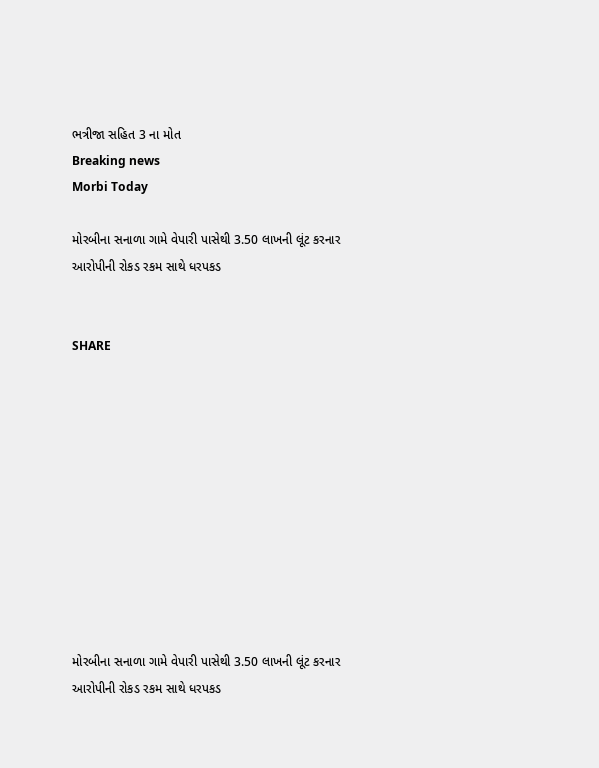ભત્રીજા સહિત 3 ના મોત
Breaking news
Morbi Today

મોરબીના સનાળા ગામે વેપારી પાસેથી 3.50 લાખની લૂંટ કરનાર આરોપીની રોકડ રકમ સાથે ધરપકડ


SHARE











મોરબીના સનાળા ગામે વેપારી પાસેથી 3.50 લાખની લૂંટ કરનાર આરોપીની રોકડ રકમ સાથે ધરપકડ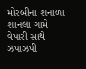મોરબીના શનાળા શાનલા ગામે વેપારી સાથે ઝપાઝપી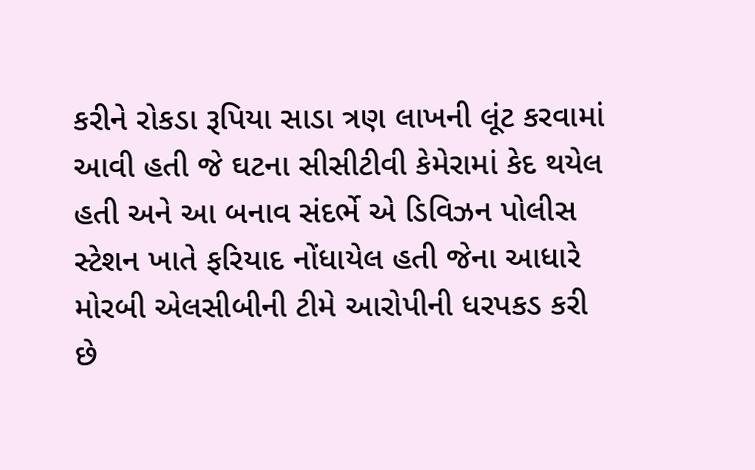કરીને રોકડા રૂપિયા સાડા ત્રણ લાખની લૂંટ કરવામાં આવી હતી જે ઘટના સીસીટીવી કેમેરામાં કેદ થયેલ હતી અને આ બનાવ સંદર્ભે એ ડિવિઝન પોલીસ સ્ટેશન ખાતે ફરિયાદ નોંધાયેલ હતી જેના આધારે મોરબી એલસીબીની ટીમે આરોપીની ધરપકડ કરી છે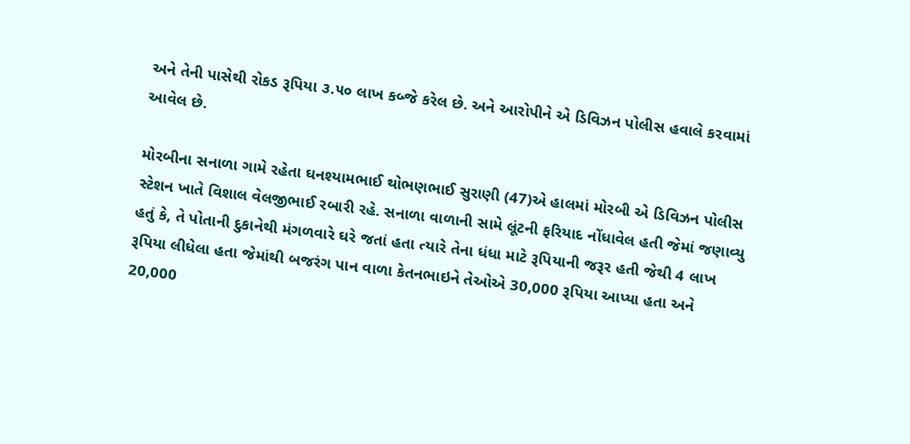અને તેની પાસેથી રોકડ રૂપિયા ૩.૫૦ લાખ કબ્જે કરેલ છે. અને આરોપીને એ ડિવિઝન પોલીસ હવાલે કરવામાં આવેલ છે.

મોરબીના સનાળા ગામે રહેતા ઘનશ્યામભાઈ થોભણભાઈ સુરાણી (47)એ હાલમાં મોરબી એ ડિવિઝન પોલીસ સ્ટેશન ખાતે વિશાલ વેલજીભાઈ રબારી રહે. સનાળા વાળાની સામે લૂંટની ફરિયાદ નોંધાવેલ હતી જેમાં જણાવ્યુ હતું કે, તે પોતાની દુકાનેથી મંગળવારે ઘરે જતાં હતા ત્યારે તેના ધંધા માટે રૂપિયાની જરૂર હતી જેથી 4 લાખ રૂપિયા લીધેલા હતા જેમાંથી બજરંગ પાન વાળા કેતનભાઇને તેઓએ 30,000 રૂપિયા આપ્યા હતા અને 20,000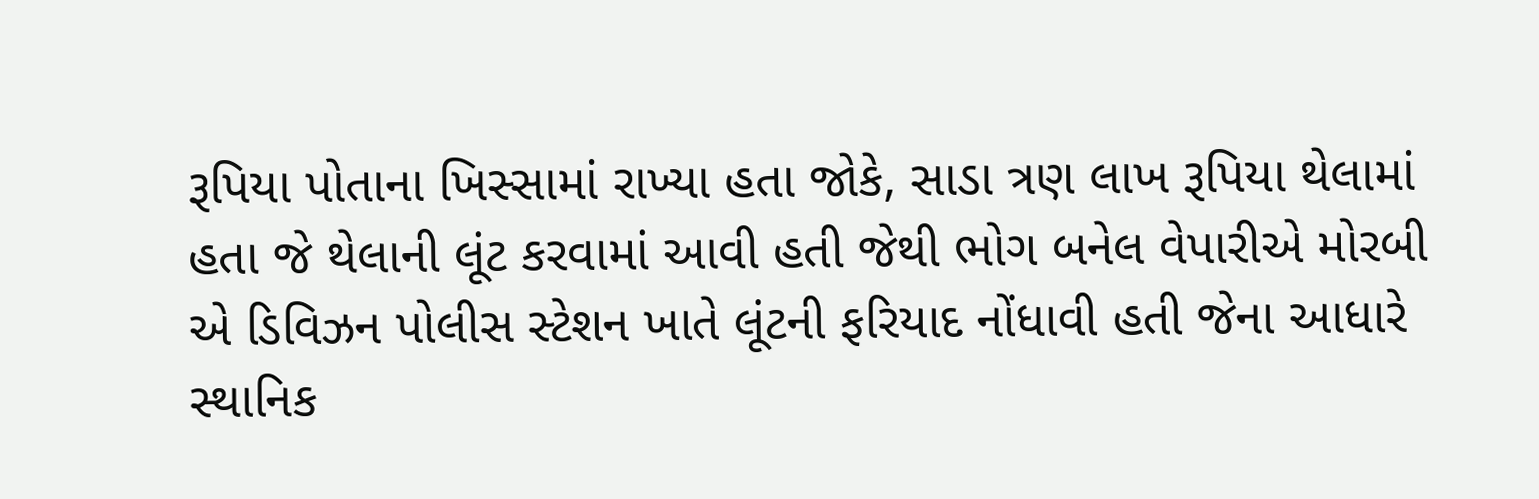રૂપિયા પોતાના ખિસ્સામાં રાખ્યા હતા જોકે, સાડા ત્રણ લાખ રૂપિયા થેલામાં હતા જે થેલાની લૂંટ કરવામાં આવી હતી જેથી ભોગ બનેલ વેપારીએ મોરબી એ ડિવિઝન પોલીસ સ્ટેશન ખાતે લૂંટની ફરિયાદ નોંધાવી હતી જેના આધારે સ્થાનિક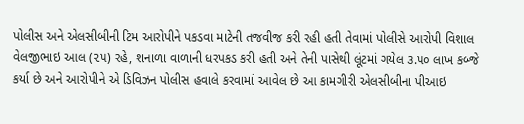પોલીસ અને એલસીબીની ટિમ આરોપીને પકડવા માટેની તજવીજ કરી રહી હતી તેવામાં પોલીસે આરોપી વિશાલ વેલજીભાઇ આલ (૨૫) રહે, શનાળા વાળાની ધરપકડ કરી હતી અને તેની પાસેથી લૂંટમાં ગયેલ ૩.૫૦ લાખ કબ્જે કર્યા છે અને આરોપીને એ ડિવિઝન પોલીસ હવાલે કરવામાં આવેલ છે આ કામગીરી એલસીબીના પીઆઇ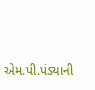એમ.પી.પંડ્યાની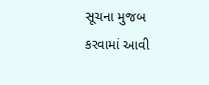સૂચના મુજબ કરવામાં આવી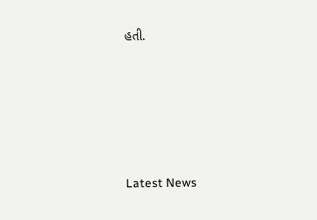હતી.






Latest News